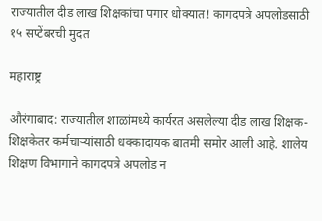राज्यातील दीड लाख शिक्षकांचा पगार धोक्यात! कागदपत्रे अपलोडसाठी १५ सप्टेंबरची मुदत

महाराष्ट्र

औरंगाबाद: राज्यातील शाळांमध्ये कार्यरत असलेल्या दीड लाख शिक्षक-शिक्षकेतर कर्मचाऱ्यांसाठी धक्कादायक बातमी समोर आली आहे. शालेय शिक्षण विभागाने कागदपत्रे अपलोड न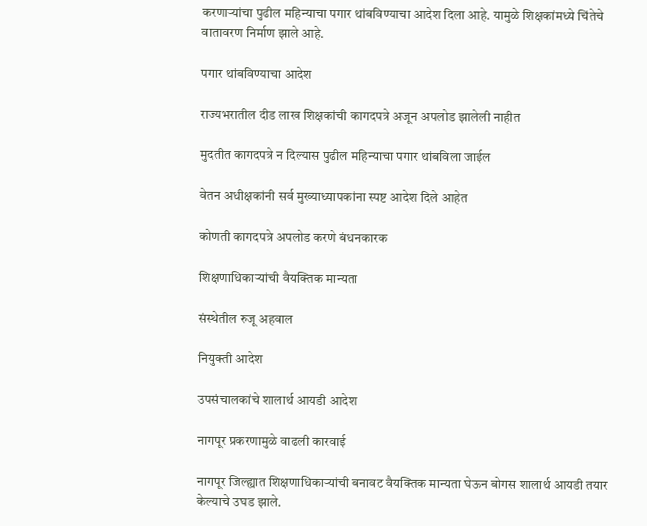करणाऱ्यांचा पुढील महिन्याचा पगार थांबविण्याचा आदेश दिला आहे. यामुळे शिक्षकांमध्ये चिंतेचे वातावरण निर्माण झाले आहे.

पगार थांबविण्याचा आदेश

राज्यभरातील दीड लाख शिक्षकांची कागदपत्रे अजून अपलोड झालेली नाहीत

मुदतीत कागदपत्रे न दिल्यास पुढील महिन्याचा पगार थांबविला जाईल

वेतन अधीक्षकांनी सर्व मुख्याध्यापकांना स्पष्ट आदेश दिले आहेत

कोणती कागदपत्रे अपलोड करणे बंधनकारक

शिक्षणाधिकाऱ्यांची वैयक्तिक मान्यता

संस्थेतील रुजू अहवाल

नियुक्ती आदेश

उपसंचालकांचे शालार्थ आयडी आदेश

नागपूर प्रकरणामुळे वाढली कारवाई

नागपूर जिल्ह्यात शिक्षणाधिकाऱ्यांची बनावट वैयक्तिक मान्यता घेऊन बोगस शालार्थ आयडी तयार केल्याचे उघड झाले.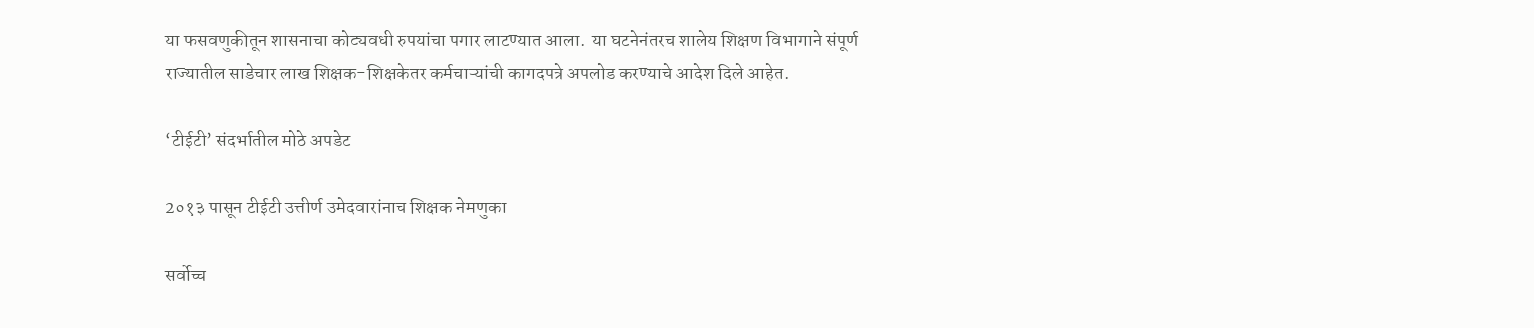या फसवणुकीतून शासनाचा कोट्यवधी रुपयांचा पगार लाटण्यात आला.  या घटनेनंतरच शालेय शिक्षण विभागाने संपूर्ण राज्यातील साडेचार लाख शिक्षक-शिक्षकेतर कर्मचाऱ्यांची कागदपत्रे अपलोड करण्याचे आदेश दिले आहेत.

‘टीईटी’ संदर्भातील मोठे अपडेट

2०१३ पासून टीईटी उत्तीर्ण उमेदवारांनाच शिक्षक नेमणुका

सर्वोच्च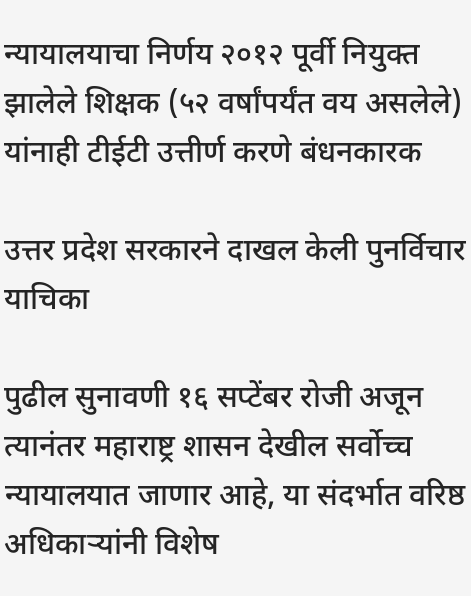न्यायालयाचा निर्णय २०१२ पूर्वी नियुक्त झालेले शिक्षक (५२ वर्षांपर्यंत वय असलेले) यांनाही टीईटी उत्तीर्ण करणे बंधनकारक

उत्तर प्रदेश सरकारने दाखल केली पुनर्विचार याचिका

पुढील सुनावणी १६ सप्टेंबर रोजी अजून त्यानंतर महाराष्ट्र शासन देखील सर्वोच्च न्यायालयात जाणार आहे, या संदर्भात वरिष्ठ अधिकाऱ्यांनी विशेष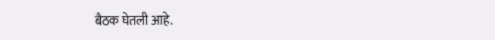बैठक घेतली आहे.